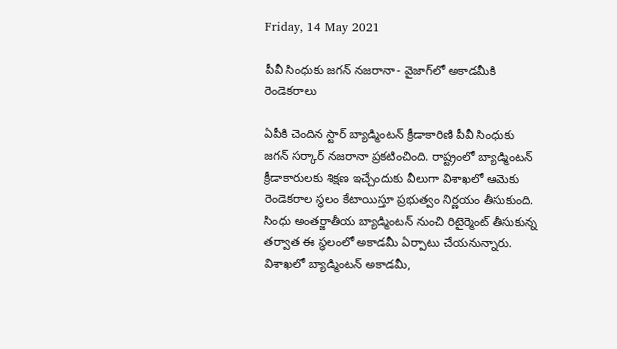Friday, 14 May 2021

పీవీ సింధుకు జగన్ నజరానా- వైజాగ్‌లో అకాడమీకి రెండెకరాలు

ఏపీకి చెందిన స్టార్ బ్యాడ్మింటన్‌ క్రీడాకారిణి పీవీ సింధుకు జగన్‌ సర్కార్‌ నజరానా ప్రకటించింది. రాష్ట్రంలో బ్యాడ్మింటన్‌ క్రీడాకారులకు శిక్షణ ఇచ్చేందుకు వీలుగా విశాఖలో ఆమెకు రెండెకరాల స్ధలం కేటాయిస్తూ ప్రభుత్వం నిర్ణయం తీసుకుంది. సింధు అంతర్జాతీయ బ్యాడ్మింటన్ నుంచి రిటైర్మెంట్‌ తీసుకున్న తర్వాత ఈ స్ధలంలో అకాడమీ ఏర్పాటు చేయనున్నారు. విశాఖలో బ్యాడ్మింటన్‌ అకాడమీ,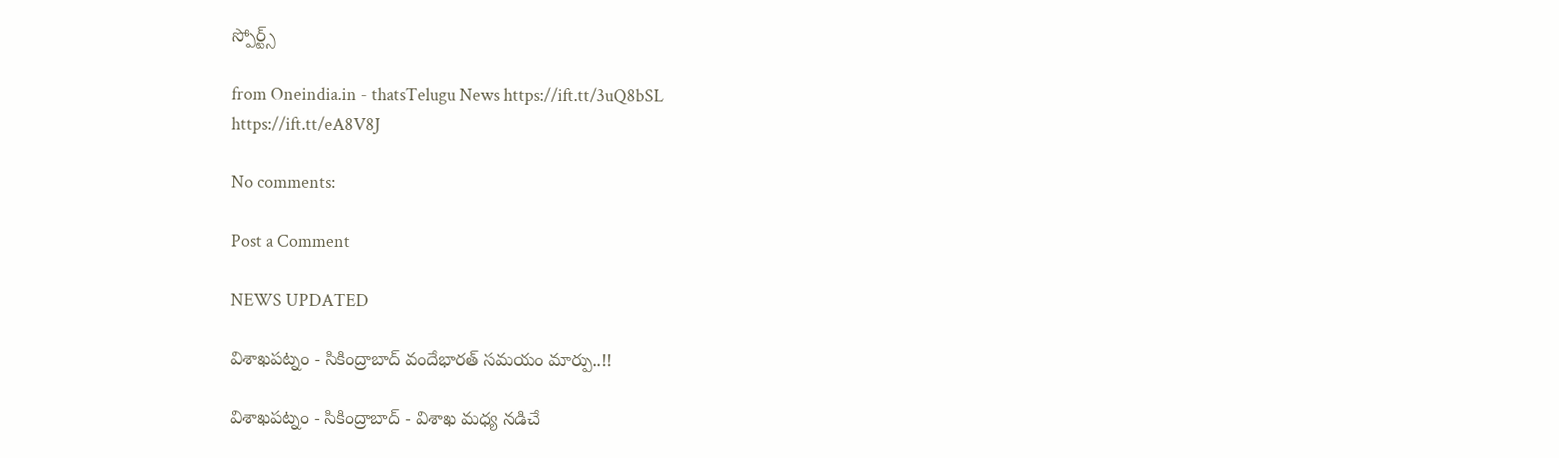స్పోర్ట్స్‌

from Oneindia.in - thatsTelugu News https://ift.tt/3uQ8bSL
https://ift.tt/eA8V8J

No comments:

Post a Comment

NEWS UPDATED

విశాఖపట్నం - సికింద్రాబాద్ వందేభారత్ సమయం మార్పు..!!

విశాఖపట్నం - సికింద్రాబాద్ - విశాఖ మధ్య నడిచే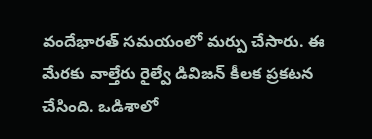వందేభారత్ సమయంలో మర్పు చేసారు. ఈ మేరకు వాల్తేరు రైల్వే డివిజన్ కీలక ప్రకటన చేసింది. ఒడిశాలో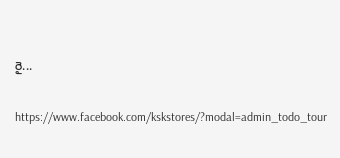రై...

https://www.facebook.com/kskstores/?modal=admin_todo_tour